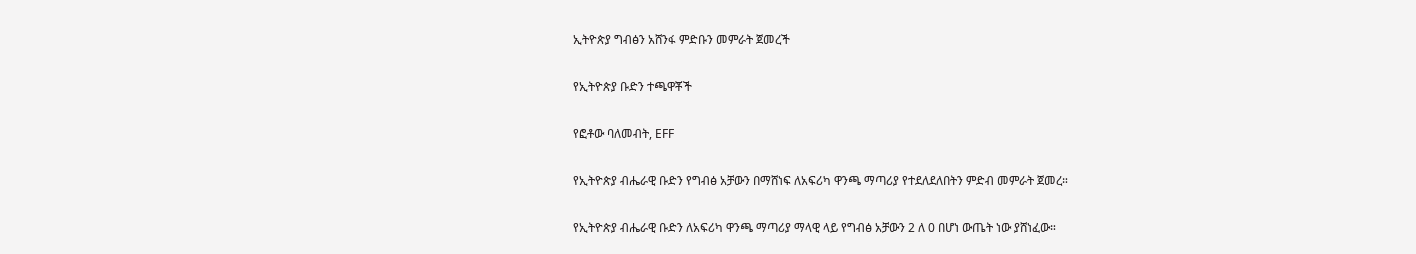ኢትዮጵያ ግብፅን አሸንፋ ምድቡን መምራት ጀመረች

የኢትዮጵያ ቡድን ተጫዋቾች

የፎቶው ባለመብት, EFF

የኢትዮጵያ ብሔራዊ ቡድን የግብፅ አቻውን በማሸነፍ ለአፍሪካ ዋንጫ ማጣሪያ የተደለደለበትን ምድብ መምራት ጀመረ።

የኢትዮጵያ ብሔራዊ ቡድን ለአፍሪካ ዋንጫ ማጣሪያ ማላዊ ላይ የግብፅ አቻውን 2 ለ 0 በሆነ ውጤት ነው ያሸነፈው።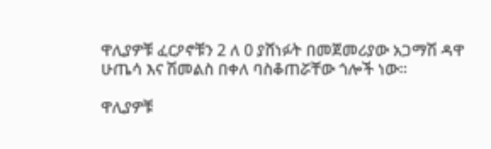ዋሊያዎቹ ፈርዖኖቹን 2 ለ 0 ያሸነፉት በመጀመሪያው አጋማሽ ዳዋ ሁጤሳ እና ሽመልስ በቀለ ባስቆጠሯቸው ጎሎች ነው።

ዋሊያዎቹ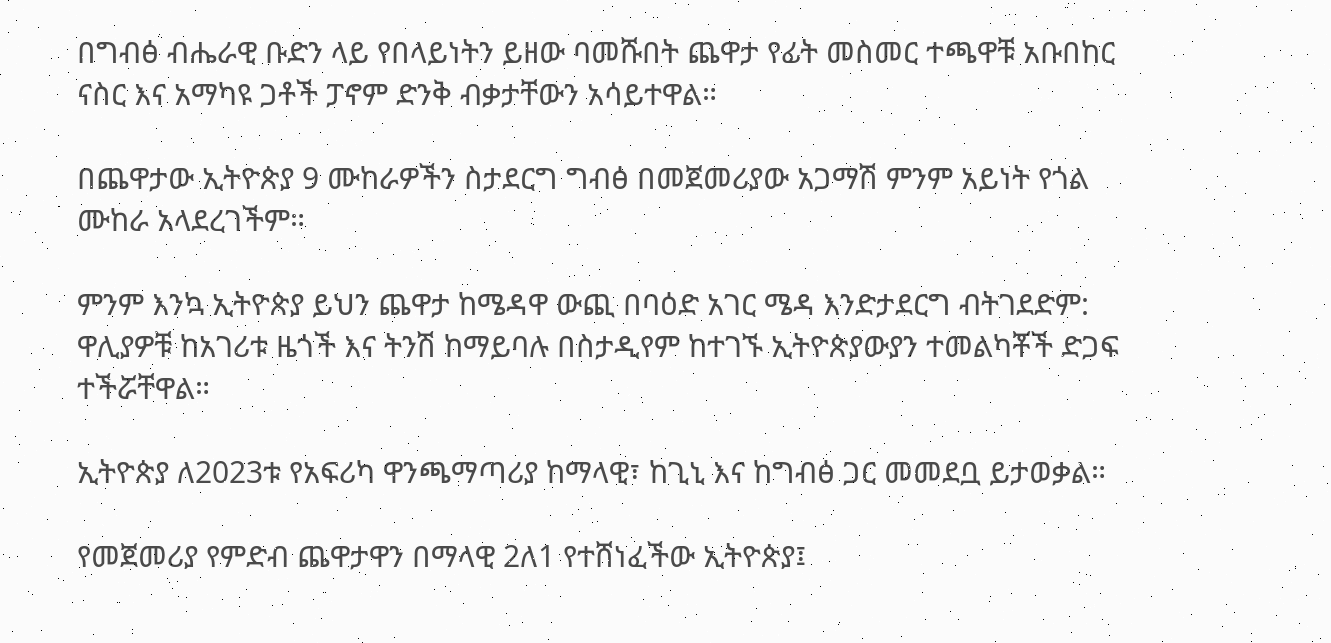በግብፅ ብሔራዊ ቡድን ላይ የበላይነትን ይዘው ባመሹበት ጨዋታ የፊት መስመር ተጫዋቹ አቡበከር ናስር እና አማካዩ ጋቶች ፓኖም ድንቅ ብቃታቸውን አሳይተዋል።

በጨዋታው ኢትዮጵያ 9 ሙከራዎችን ስታደርግ ግብፅ በመጀመሪያው አጋማሽ ምንም አይነት የጎል ሙከራ አላደረገችም።

ምንም እንኳ ኢትዮጵያ ይህን ጨዋታ ከሜዳዋ ውጪ በባዕድ አገር ሜዳ እንድታደርግ ብትገደድም: ዋሊያዎቹ ከአገሪቱ ዜጎች እና ትንሽ ከማይባሉ በስታዲየም ከተገኙ ኢትዮጵያውያን ተመልካቾች ድጋፍ ተችሯቸዋል።

ኢትዮጵያ ለ2023ቱ የአፍሪካ ዋንጫማጣሪያ ከማላዊ፣ ከጊኒ እና ከግብፅ ጋር መመደቧ ይታወቃል።

የመጀመሪያ የምድብ ጨዋታዋን በማላዊ 2ለ1 የተሸነፈችው ኢትዮጵያ፤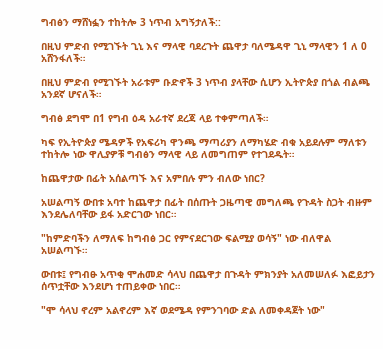ግብፅን ማሸነፏን ተከትሎ 3 ነጥብ አግኝታለች::

በዚህ ምድብ የሚገኙት ጊኒ እና ማላዊ ባደረጉት ጨዋታ ባለሜዳዋ ጊኒ ማላዊን 1 ለ 0 አሸንፋለች።

በዚህ ምድብ የሚገኙት አራቱም ቡድኖች 3 ነጥብ ያላቸው ሲሆን ኢትዮጵያ በጎል ብልጫ አንደኛ ሆናለች።

ግብፅ ደግሞ በ1 የግብ ዕዳ አራተኛ ደረጃ ላይ ተቀምጣለች።

ካፍ የኢትዮጵያ ሜዳዎች የአፍሪካ ዋንጫ ማጣሪያን ለማካሄድ ብቁ አይደሉም ማለቱን ተከትሎ ነው ዋሊያዎቹ ግብፅን ማላዊ ላይ ለመግጠም የተገደዱት።

ከጨዋታው በፊት አሰልጣኙ እና አምበሉ ምን ብለው ነበር?

አሠልጣኝ ውበቱ አባተ ከጨዋታ በፊት በሰጡት ጋዜጣዊ መግለጫ የጉዳት ስጋት ብዙም እንደሌለባቸው ይፋ አድርገው ነበር።

"ከምድባችን ለማለፍ ከግብፅ ጋር የምናደርገው ፍልሚያ ወሳኝ" ነው ብለዋል አሠልጣኙ።

ውበቱ፤ የግብፁ አጥቂ ሞሐመድ ሳላህ በጨዋታ በጉዳት ምክንያት አለመሠለፉ እፎይታን ሰጥቷቸው እንደሆነ ተጠይቀው ነበር።

"ሞ ሳላህ ኖረም አልኖረም እኛ ወደሜዳ የምንገባው ድል ለመቀዳጀት ነው"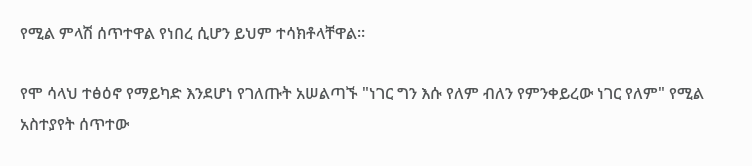የሚል ምላሽ ሰጥተዋል የነበረ ሲሆን ይህም ተሳክቶላቸዋል።

የሞ ሳላህ ተፅዕኖ የማይካድ እንደሆነ የገለጡት አሠልጣኙ "ነገር ግን እሱ የለም ብለን የምንቀይረው ነገር የለም" የሚል አስተያየት ሰጥተው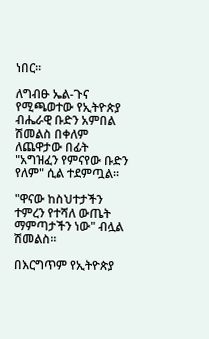ነበር።

ለግብፁ ኤል-ጉና የሚጫወተው የኢትዮጵያ ብሔራዊ ቡድን አምበል ሽመልስ በቀለም ለጨዋታው በፊት "አግዝፈን የምናየው ቡድን የለም" ሲል ተደምጧል።

"ዋናው ከስህተታችን ተምረን የተሻለ ውጤት ማምጣታችን ነው" ብሏል ሽመልስ።

በእርግጥም የኢትዮጵያ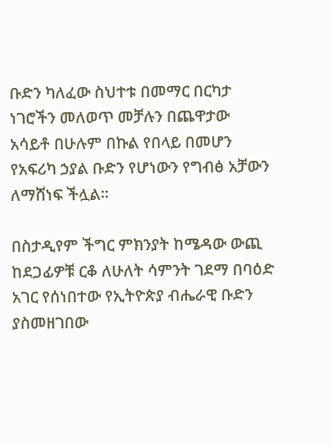ቡድን ካለፈው ስህተቱ በመማር በርካታ ነገሮችን መለወጥ መቻሉን በጨዋታው አሳይቶ በሁሉም በኩል የበላይ በመሆን የአፍሪካ ኃያል ቡድን የሆነውን የግብፅ አቻውን ለማሸነፍ ችሏል።

በስታዲየም ችግር ምክንያት ከሜዳው ውጪ ከደጋፊዎቹ ርቆ ለሁለት ሳምንት ገደማ በባዕድ አገር የሰነበተው የኢትዮጵያ ብሔራዊ ቡድን ያስመዘገበው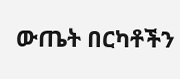ውጤት በርካቶችን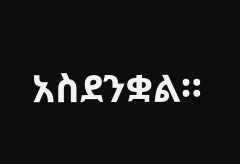አስደንቋል።